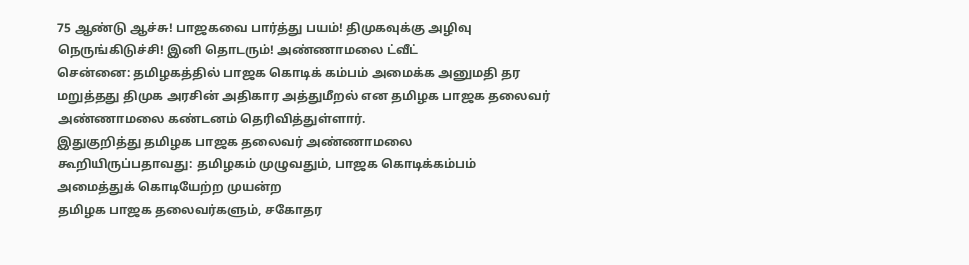75 ஆண்டு ஆச்சு! பாஜகவை பார்த்து பயம்! திமுகவுக்கு அழிவு நெருங்கிடுச்சி! இனி தொடரும்! அண்ணாமலை ட்வீட்
சென்னை: தமிழகத்தில் பாஜக கொடிக் கம்பம் அமைக்க அனுமதி தர மறுத்தது திமுக அரசின் அதிகார அத்துமீறல் என தமிழக பாஜக தலைவர் அண்ணாமலை கண்டனம் தெரிவித்துள்ளார்.
இதுகுறித்து தமிழக பாஜக தலைவர் அண்ணாமலை கூறியிருப்பதாவது: தமிழகம் முழுவதும், பாஜக கொடிக்கம்பம் அமைத்துக் கொடியேற்ற முயன்ற
தமிழக பாஜக தலைவர்களும், சகோதர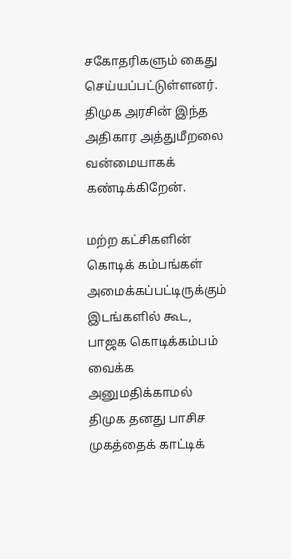சகோதரிகளும் கைது செய்யப்பட்டுள்ளனர். திமுக அரசின் இந்த அதிகார அத்துமீறலை வன்மையாகக் கண்டிக்கிறேன்.

மற்ற கட்சிகளின் கொடிக் கம்பங்கள் அமைக்கப்பட்டிருக்கும் இடங்களில் கூட, பாஜக கொடிக்கம்பம் வைக்க அனுமதிக்காமல் திமுக தனது பாசிச முகத்தைக் காட்டிக்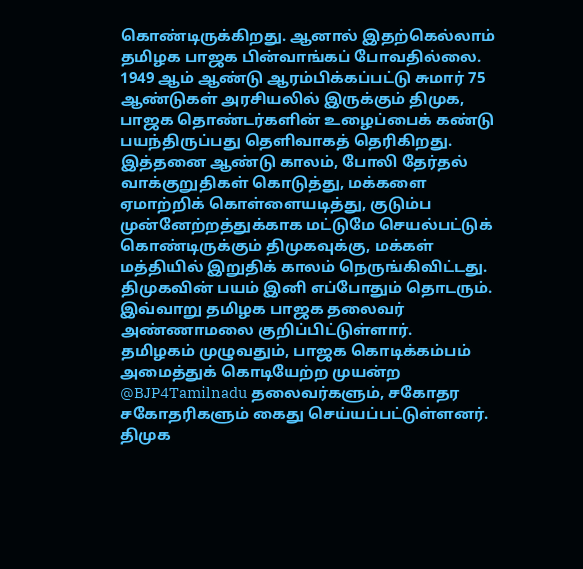கொண்டிருக்கிறது. ஆனால் இதற்கெல்லாம் தமிழக பாஜக பின்வாங்கப் போவதில்லை.
1949 ஆம் ஆண்டு ஆரம்பிக்கப்பட்டு சுமார் 75 ஆண்டுகள் அரசியலில் இருக்கும் திமுக, பாஜக தொண்டர்களின் உழைப்பைக் கண்டு பயந்திருப்பது தெளிவாகத் தெரிகிறது.
இத்தனை ஆண்டு காலம், போலி தேர்தல் வாக்குறுதிகள் கொடுத்து, மக்களை ஏமாற்றிக் கொள்ளையடித்து, குடும்ப முன்னேற்றத்துக்காக மட்டுமே செயல்பட்டுக் கொண்டிருக்கும் திமுகவுக்கு, மக்கள் மத்தியில் இறுதிக் காலம் நெருங்கிவிட்டது. திமுகவின் பயம் இனி எப்போதும் தொடரும். இவ்வாறு தமிழக பாஜக தலைவர் அண்ணாமலை குறிப்பிட்டுள்ளார்.
தமிழகம் முழுவதும், பாஜக கொடிக்கம்பம் அமைத்துக் கொடியேற்ற முயன்ற @BJP4Tamilnadu தலைவர்களும், சகோதர சகோதரிகளும் கைது செய்யப்பட்டுள்ளனர். திமுக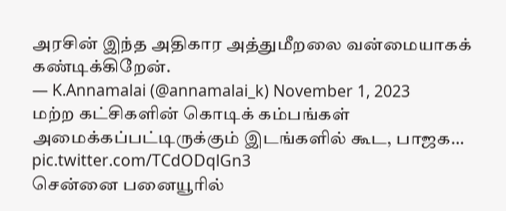அரசின் இந்த அதிகார அத்துமீறலை வன்மையாகக் கண்டிக்கிறேன்.
— K.Annamalai (@annamalai_k) November 1, 2023
மற்ற கட்சிகளின் கொடிக் கம்பங்கள் அமைக்கப்பட்டிருக்கும் இடங்களில் கூட, பாஜக… pic.twitter.com/TCdODqlGn3
சென்னை பனையூரில்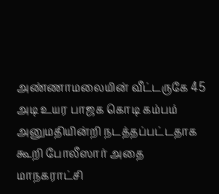அண்ணாமலையின் வீட்டருகே 45 அடி உயர பாஜக கொடி கம்பம் அனுமதியின்றி நடத்தப்பட்டதாக கூறி போலீஸார் அதை மாநகராட்சி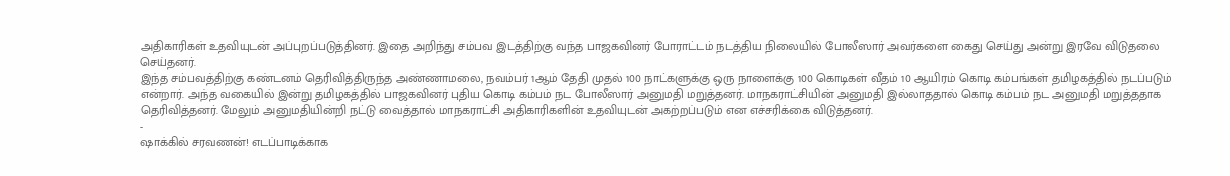அதிகாரிகள் உதவியுடன் அப்புறப்படுத்தினர். இதை அறிந்து சம்பவ இடத்திற்கு வந்த பாஜகவினர் போராட்டம் நடத்திய நிலையில் போலீஸார் அவர்களை கைது செய்து அன்று இரவே விடுதலை செய்தனர்.
இந்த சம்பவத்திற்கு கண்டனம் தெரிவித்திருந்த அண்ணாமலை, நவம்பர் 1ஆம் தேதி முதல் 100 நாட்களுக்கு ஒரு நாளைக்கு 100 கொடிகள் வீதம் 10 ஆயிரம் கொடி கம்பங்கள் தமிழகத்தில் நடப்படும் என்றார். அந்த வகையில் இன்று தமிழகத்தில் பாஜகவினர் புதிய கொடி கம்பம் நட போலீஸார் அனுமதி மறுத்தனர். மாநகராட்சியின் அனுமதி இல்லாததால் கொடி கம்பம் நட அனுமதி மறுத்ததாக தெரிவித்தனர். மேலும் அனுமதியின்றி நட்டு வைத்தால் மாநகராட்சி அதிகாரிகளின் உதவியுடன் அகற்றப்படும் என எச்சரிக்கை விடுத்தனர்.
-
ஷாக்கில் சரவணன்! எடப்பாடிக்காக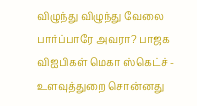விழுந்து விழுந்து வேலை பார்ப்பாரே அவரா? பாஜக விஐபிகள் மெகா ஸ்கெட்ச் -
உளவுத்துறை சொன்னது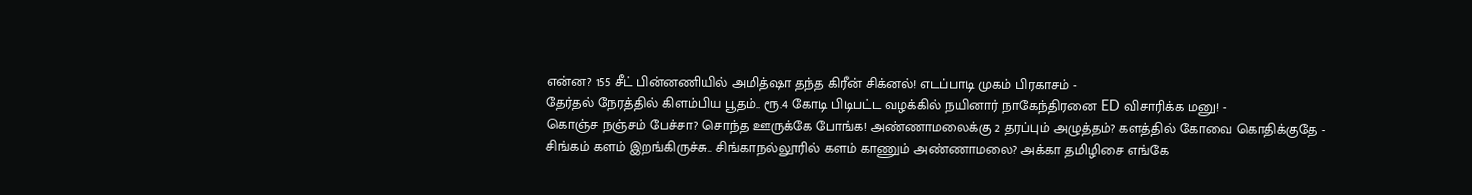என்ன? 155 சீட் பின்னணியில் அமித்ஷா தந்த கிரீன் சிக்னல்! எடப்பாடி முகம் பிரகாசம் -
தேர்தல் நேரத்தில் கிளம்பிய பூதம்.. ரூ.4 கோடி பிடிபட்ட வழக்கில் நயினார் நாகேந்திரனை ED விசாரிக்க மனு! -
கொஞ்ச நஞ்சம் பேச்சா? சொந்த ஊருக்கே போங்க! அண்ணாமலைக்கு 2 தரப்பும் அழுத்தம்? களத்தில் கோவை கொதிக்குதே -
சிங்கம் களம் இறங்கிருச்சு.. சிங்காநல்லூரில் களம் காணும் அண்ணாமலை? அக்கா தமிழிசை எங்கே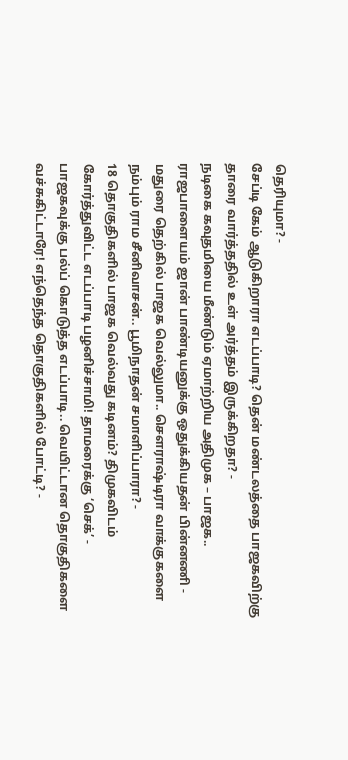தெரியுமா? -
சேப்டி கேம் ஆடுகிறாரா எடப்பாடி? தென் மண்டலத்தை பாஜகவிற்கு தாரை வார்த்ததில் உள் அர்த்தம் இருக்கிறதா? -
நடிகை கவுதமியை மீண்டும் ஏமாற்றிய அதிமுக – பாஜக.. ராஜபாளையம் ஜான் பாண்டியனுக்கு ஒதுக்கியதன் பின்னணி -
மதுரை தெற்கில் பாஜக வெல்லுமா.. செளராஷ்டிரா வாக்குகளை நம்பும் ராம சீனிவாசன்.. பூமிநாதன் சமாளிப்பாரா? -
18 தொகுதிகளில் பாஜக வெல்வது கடினம்? திமுகவிடம் கோர்த்துவிட்ட எடப்பாடி பழனிச்சாமி! தாமரைக்கு ‘செக்’ -
பாஜகவுக்கு பல்ப் கொடுத்த எடப்பாடி.. வெயிட்டான தொகுதிகளை வச்சுகிட்டாரே! எந்தெந்த தொகுதிகளில் போட்டி? -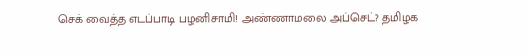செக் வைத்த எடப்பாடி பழனிசாமி! அண்ணாமலை அப்செட்? தமிழக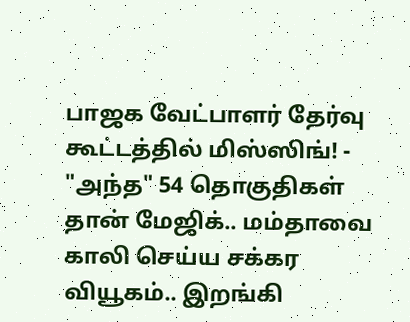பாஜக வேட்பாளர் தேர்வு கூட்டத்தில் மிஸ்ஸிங்! -
"அந்த" 54 தொகுதிகள் தான் மேஜிக்.. மம்தாவை காலி செய்ய சக்கர வியூகம்.. இறங்கி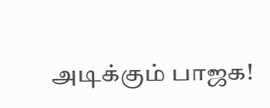அடிக்கும் பாஜக!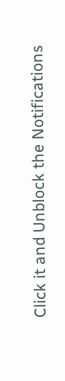Click it and Unblock the Notifications